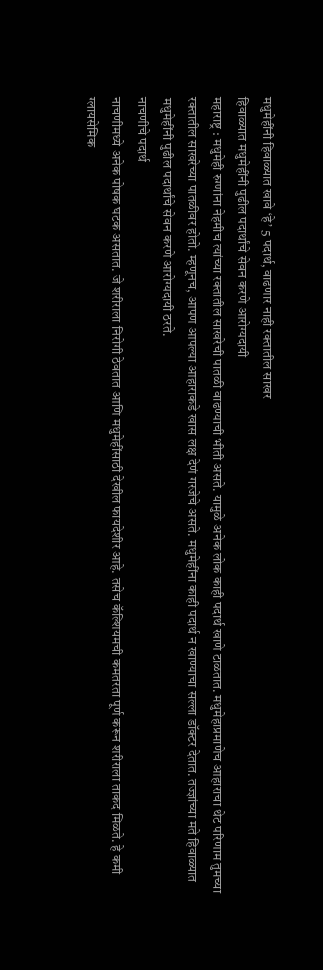मधुमेहींनी हिवाळ्यात खावे ‘हे’ 5 पदार्थ, वाढणार नाही रक्तातील साखर
हिवाळ्यात मधुमेहींनी पुढील पदार्थांचे सेवन करणे आरोग्यदायी
महाराष्ट्र : मधुमेही रुग्णांना नेहमीच त्यांच्या रक्तातील साखरेची पातळी वाढण्याची भीती असते. यामुळे अनेक लोक काही पदार्थ खाणे टाळतात. मधुमेहाप्रमाणेच आहाराचा थेट परिणाम तुमच्या रक्तातील साखरेच्या पातळीवर होतो. म्हणूनच, आपण आपल्या आहाराकडे खास लक्ष देणं गरजेचे असते. मधुमेहींना काही पदार्थ न खाण्याचा सल्ला डॉक्टर देतात. तज्ज्ञांच्या मते हिवाळ्यात मधुमेहींनी पुढील पदार्थांचे सेवन करणे आरोग्यदायी ठरते.
नाचणीचे पदार्थ
नाचणीमध्ये अनेक पोषक घटक असतात. जे शरीराला निरोगी ठेवतात आणि मधुमेहींसाठी देखील फायदेशीर आहे. तसेच कॅल्शियमची कमतरता पूर्ण करून शरीराला ताकद मिळते. हे कमी ग्लायसेमिक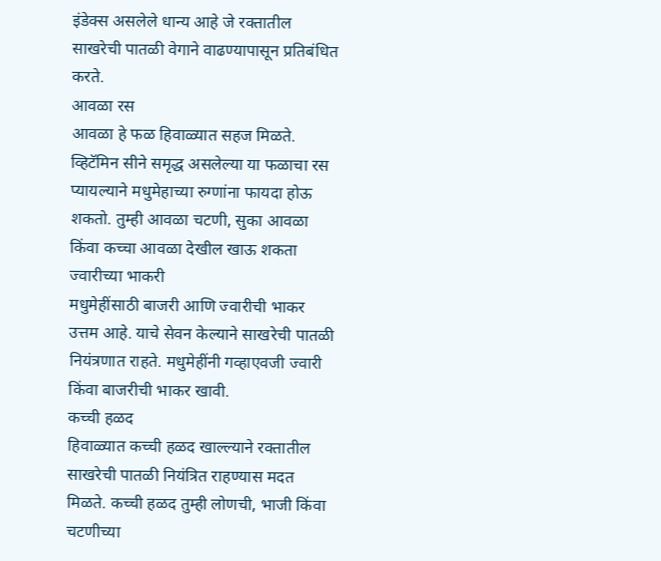इंडेक्स असलेले धान्य आहे जे रक्तातील साखरेची पातळी वेगाने वाढण्यापासून प्रतिबंधित करते.
आवळा रस
आवळा हे फळ हिवाळ्यात सहज मिळते. व्हिटॅमिन सीने समृद्ध असलेल्या या फळाचा रस प्यायल्याने मधुमेहाच्या रुग्णांना फायदा होऊ शकतो. तुम्ही आवळा चटणी, सुका आवळा किंवा कच्चा आवळा देखील खाऊ शकता
ज्वारीच्या भाकरी
मधुमेहींसाठी बाजरी आणि ज्वारीची भाकर उत्तम आहे. याचे सेवन केल्याने साखरेची पातळी नियंत्रणात राहते. मधुमेहींनी गव्हाएवजी ज्वारी किंवा बाजरीची भाकर खावी.
कच्ची हळद
हिवाळ्यात कच्ची हळद खाल्ल्याने रक्तातील साखरेची पातळी नियंत्रित राहण्यास मदत मिळते. कच्ची हळद तुम्ही लोणची, भाजी किंवा चटणीच्या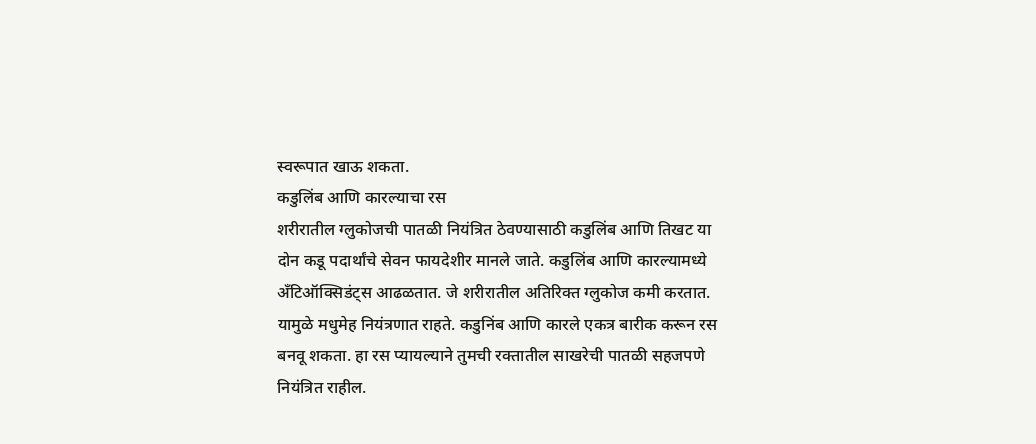स्वरूपात खाऊ शकता.
कडुलिंब आणि कारल्याचा रस
शरीरातील ग्लुकोजची पातळी नियंत्रित ठेवण्यासाठी कडुलिंब आणि तिखट या दोन कडू पदार्थांचे सेवन फायदेशीर मानले जाते. कडुलिंब आणि कारल्यामध्ये अँटिऑक्सिडंट्स आढळतात. जे शरीरातील अतिरिक्त ग्लुकोज कमी करतात. यामुळे मधुमेह नियंत्रणात राहते. कडुनिंब आणि कारले एकत्र बारीक करून रस बनवू शकता. हा रस प्यायल्याने तुमची रक्तातील साखरेची पातळी सहजपणे नियंत्रित राहील.